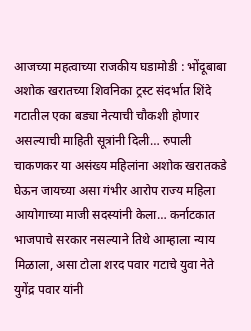आजच्या महत्वाच्या राजकीय घडामोडी : भोंदूबाबा अशोक खरातच्या शिवनिका ट्रस्ट संदर्भात शिंदे गटातील एका बड्या नेत्याची चौकशी होणार असल्याची माहिती सूत्रांनी दिली… रुपाली चाकणकर या असंख्य महिलांना अशोक खरातकडे घेऊन जायच्या असा गंभीर आरोप राज्य महिला आयोगाच्या माजी सदस्यांनी केला… कर्नाटकात भाजपाचे सरकार नसल्याने तिथे आम्हाला न्याय मिळाला, असा टोला शरद पवार गटाचे युवा नेते युगेंद्र पवार यांनी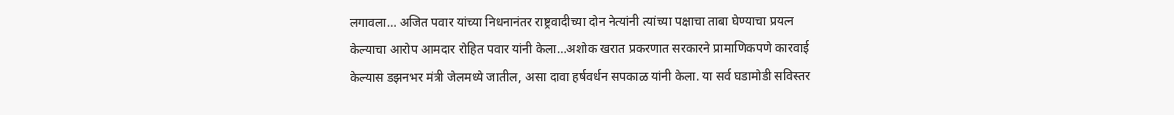लगावला… अजित पवार यांच्या निधनानंतर राष्ट्रवादीच्या दोन नेत्यांनी त्यांच्या पक्षाचा ताबा घेण्याचा प्रयत्न केल्याचा आरोप आमदार रोहित पवार यांनी केला…अशोक खरात प्रकरणात सरकारने प्रामाणिकपणे कारवाई केल्यास डझनभर मंत्री जेलमध्ये जातील, असा दावा हर्षवर्धन सपकाळ यांनी केला. या सर्व घडामोडी सविस्तर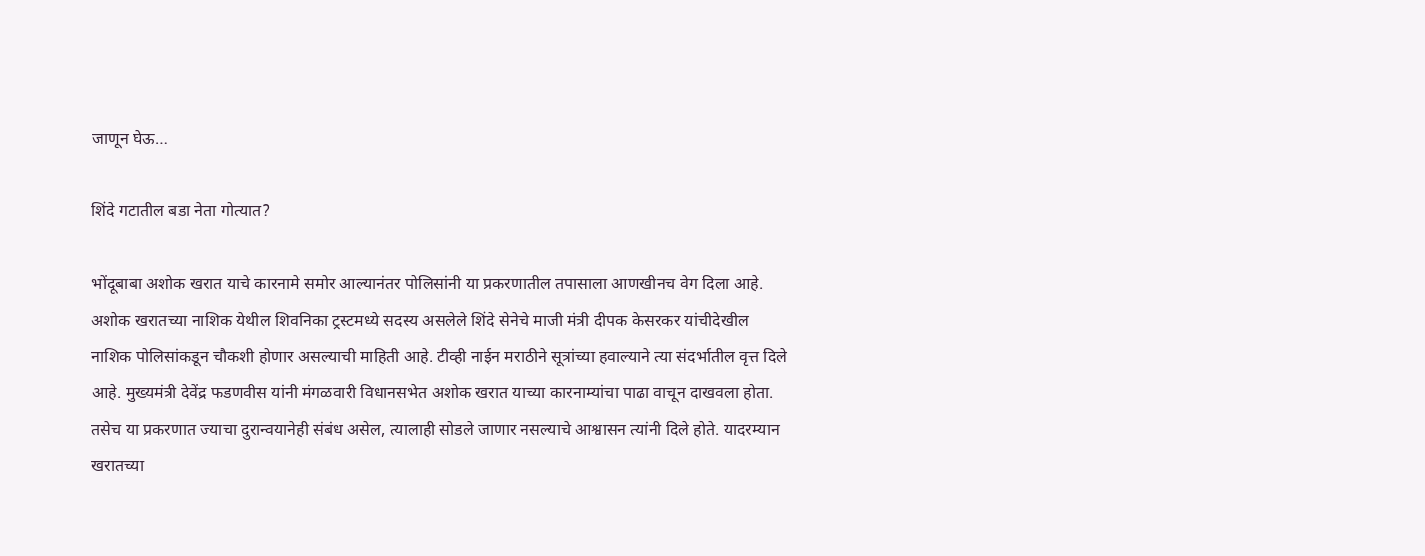जाणून घेऊ…

शिंदे गटातील बडा नेता गोत्यात?

भोंदूबाबा अशोक खरात याचे कारनामे समोर आल्यानंतर पोलिसांनी या प्रकरणातील तपासाला आणखीनच वेग दिला आहे. अशोक खरातच्या नाशिक येथील शिवनिका ट्रस्टमध्ये सदस्य असलेले शिंदे सेनेचे माजी मंत्री दीपक केसरकर यांचीदेखील नाशिक पोलिसांकडून चौकशी होणार असल्याची माहिती आहे. टीव्ही नाईन मराठीने सूत्रांच्या हवाल्याने त्या संदर्भातील वृत्त दिले आहे. मुख्यमंत्री देवेंद्र फडणवीस यांनी मंगळवारी विधानसभेत अशोक खरात याच्या कारनाम्यांचा पाढा वाचून दाखवला होता. तसेच या प्रकरणात ज्याचा दुरान्वयानेही संबंध असेल, त्यालाही सोडले जाणार नसल्याचे आश्वासन त्यांनी दिले होते. यादरम्यान खरातच्या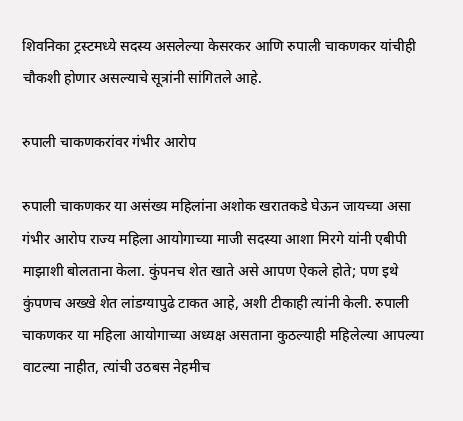शिवनिका ट्रस्टमध्ये सदस्य असलेल्या केसरकर आणि रुपाली चाकणकर यांचीही चौकशी होणार असल्याचे सूत्रांनी सांगितले आहे.

रुपाली चाकणकरांवर गंभीर आरोप

रुपाली चाकणकर या असंख्य महिलांना अशोक खरातकडे घेऊन जायच्या असा गंभीर आरोप राज्य महिला आयोगाच्या माजी सदस्या आशा मिरगे यांनी एबीपी माझाशी बोलताना केला. कुंपनच शेत खाते असे आपण ऐकले होते; पण इथे कुंपणच अख्खे शेत लांडग्यापुढे टाकत आहे, अशी टीकाही त्यांनी केली. रुपाली चाकणकर या महिला आयोगाच्या अध्यक्ष असताना कुठल्याही महिलेल्या आपल्या वाटल्या नाहीत, त्यांची उठबस नेहमीच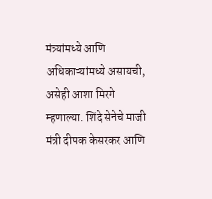मंत्र्यांमध्ये आणि अधिकाऱ्यांमध्ये असायची, असेही आशा मिरगे म्हणाल्या. शिंदे सेनेचे माजी मंत्री दीपक केसरकर आणि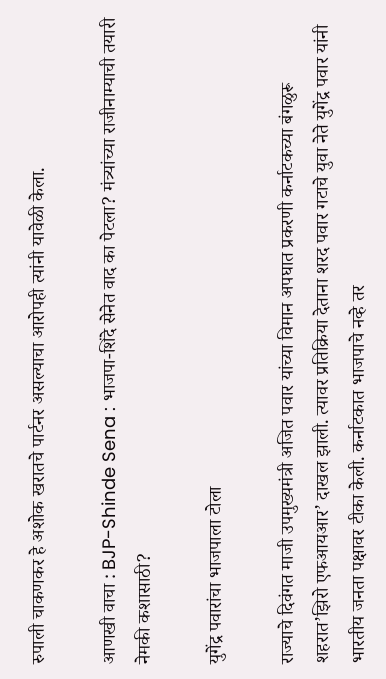रुपाली चाकणकर हे अशोक खरातचे पार्टनर असल्याचा आरोपही त्यांनी यावेळी केला.

आणखी वाचा : BJP-Shinde Sena : भाजपा-शिंदे सेनेत वाद का पेटला? मंत्र्यांच्या राजीनाम्याची तयारी नेमकी कशासाठी?

युगेंद्र पवारांचा भाजपाला टोला

राज्याचे दिवंगत माजी उपमुख्यमंत्री अजित पवार यांच्या विमान अपघात प्रकरणी कर्नाटकच्या बंगळुरू शहरात’झिरो एफआयआर’ दाखल झाली. त्यावर प्रतिक्रिया देताना शरद पवार गटाचे युवा नेते युगेंद्र पवार यांनी भारतीय जनता पक्षावर टीका केली. कर्नाटकात भाजपाचे नव्हे तर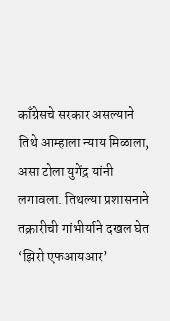काँग्रेसचे सरकार असल्याने तिथे आम्हाला न्याय मिळाला, असा टोला युगेंद्र यांनी लगावला. तिथल्या प्रशासनाने तक्रारीची गांभीर्याने दखल घेत ‘झिरो एफआयआर’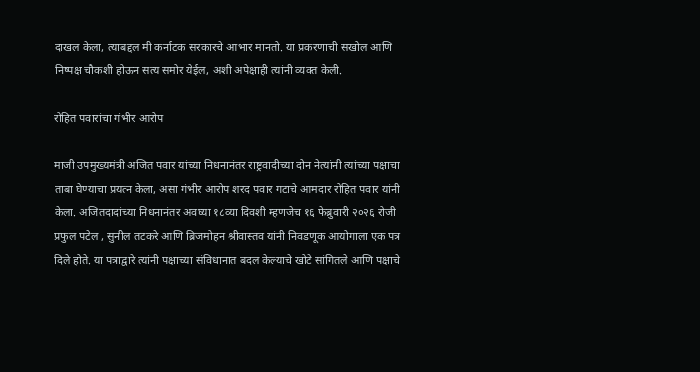दाखल केला, त्याबद्दल मी कर्नाटक सरकारचे आभार मानतो. या प्रकरणाची सखोल आणि निष्पक्ष चौकशी होऊन सत्य समोर येईल, अशी अपेक्षाही त्यांनी व्यक्त केली.

रोहित पवारांचा गंभीर आरोप

माजी उपमुख्यमंत्री अजित पवार यांच्या निधनानंतर राष्ट्रवादीच्या दोन नेत्यांनी त्यांच्या पक्षाचा ताबा घेण्याचा प्रयत्न केला, असा गंभीर आरोप शरद पवार गटाचे आमदार रोहित पवार यांनी केला. अजितदादांच्या निधनानंतर अवघ्या १८व्या दिवशी म्हणजेच १६ फेब्रुवारी २०२६ रोजी प्रफुल पटेल , सुनील तटकरे आणि ब्रिजमोहन श्रीवास्तव यांनी निवडणूक आयोगाला एक पत्र दिले होते. या पत्राद्वारे त्यांनी पक्षाच्या संविधानात बदल केल्याचे खोटे सांगितले आणि पक्षाचे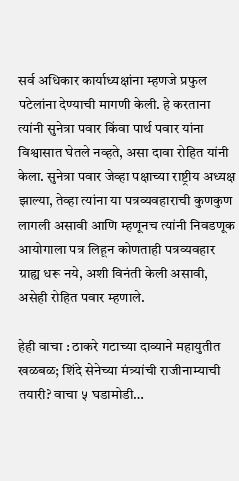सर्व अधिकार कार्याध्यक्षांना म्हणजे प्रफुल पटेलांना देण्याची मागणी केली. हे करताना त्यांनी सुनेत्रा पवार किंवा पार्थ पवार यांना विश्वासात घेतले नव्हते, असा दावा रोहित यांनी केला. सुनेत्रा पवार जेव्हा पक्षाच्या राष्ट्रीय अध्यक्ष झाल्या, तेव्हा त्यांना या पत्रव्यवहाराची कुणकुण लागली असावी आणि म्हणूनच त्यांनी निवडणूक आयोगाला पत्र लिहून कोणताही पत्रव्यवहार ग्राह्य धरू नये, अशी विनंती केली असावी, असेही रोहित पवार म्हणाले.

हेही वाचा : ठाकरे गटाच्या दाव्याने महायुतीत खळबळ; शिंदे सेनेच्या मंत्र्यांची राजीनाम्याची तयारी? वाचा ५ घडामोडी…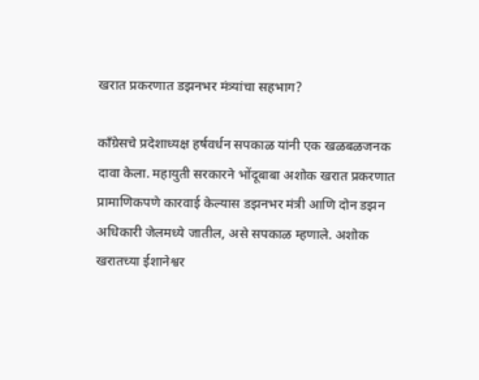खरात प्रकरणात डझनभर मंत्र्यांचा सहभाग?

काँग्रेसचे प्रदेशाध्यक्ष हर्षवर्धन सपकाळ यांनी एक खळबळजनक दावा केला. महायुती सरकारने भोंदूबाबा अशोक खरात प्रकरणात प्रामाणिकपणे कारवाई केल्यास डझनभर मंत्री आणि दोन डझन अधिकारी जेलमध्ये जातील, असे सपकाळ म्हणाले. अशोक खरातच्या ईशानेश्वर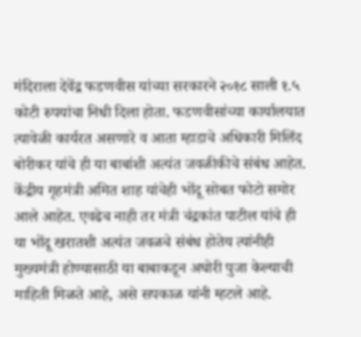मंदिराला देवेंद्र फडणवीस यांच्या सरकारने २०१८ साली १.५ कोटी रुपयांचा निधी दिला होता. फडणवीसांच्या कार्यालयात त्यावेळी कार्यरत असणारे व आता म्हाडाचे अधिकारी मिलिंद बोरीकर यांचे ही या बाबांशी अत्यंत जवळीकीचे संबंध आहेत. केंद्रीय गृहमंत्री अमित शाह यांचेही भोंदू सोबत फोटो समोर आले आहेत. एवढेच नाही तर मंत्री चंद्रकांत पाटील यांचे ही या भोंदू खरातशी अत्यंत जवळचे संबंध होतेय त्यांनीही मुख्यमंत्री होण्यासाठी या बाबाकडून अघोरी पुजा केल्याची माहिती मिळते आहे, असे सपकाळ यांनी म्हटले आहे.